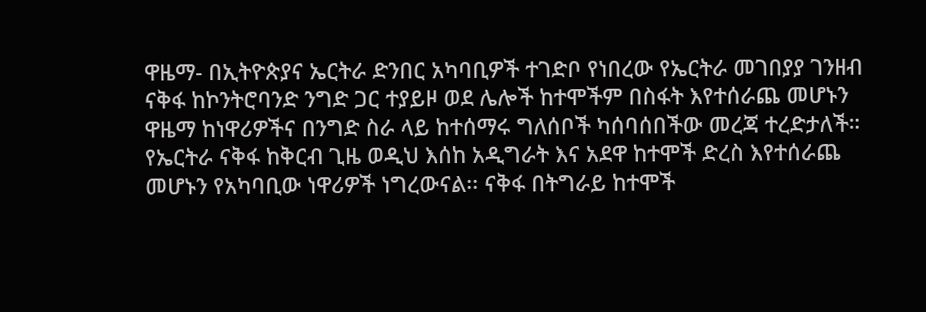ዋዜማ- በኢትዮጵያና ኤርትራ ድንበር አካባቢዎች ተገድቦ የነበረው የኤርትራ መገበያያ ገንዘብ ናቅፋ ከኮንትሮባንድ ንግድ ጋር ተያይዞ ወደ ሌሎች ከተሞችም በስፋት እየተሰራጨ መሆኑን ዋዜማ ከነዋሪዎችና በንግድ ስራ ላይ ከተሰማሩ ግለሰቦች ካሰባሰበችው መረጃ ተረድታለች።
የኤርትራ ናቅፋ ከቅርብ ጊዜ ወዲህ እሰከ አዲግራት እና አደዋ ከተሞች ድረስ እየተሰራጨ መሆኑን የአካባቢው ነዋሪዎች ነግረውናል፡፡ ናቅፋ በትግራይ ከተሞች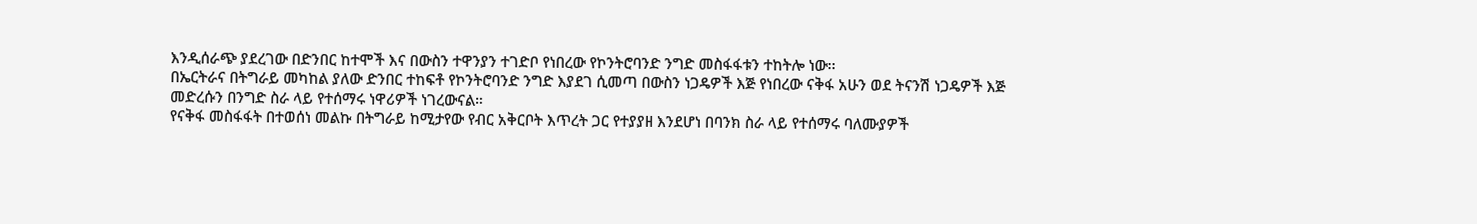እንዲሰራጭ ያደረገው በድንበር ከተሞች እና በውስን ተዋንያን ተገድቦ የነበረው የኮንትሮባንድ ንግድ መስፋፋቱን ተከትሎ ነው፡፡
በኤርትራና በትግራይ መካከል ያለው ድንበር ተከፍቶ የኮንትሮባንድ ንግድ እያደገ ሲመጣ በውስን ነጋዴዎች እጅ የነበረው ናቅፋ አሁን ወደ ትናንሽ ነጋዴዎች እጅ መድረሱን በንግድ ስራ ላይ የተሰማሩ ነዋሪዎች ነገረውናል።
የናቅፋ መስፋፋት በተወሰነ መልኩ በትግራይ ከሚታየው የብር አቅርቦት እጥረት ጋር የተያያዘ እንደሆነ በባንክ ስራ ላይ የተሰማሩ ባለሙያዎች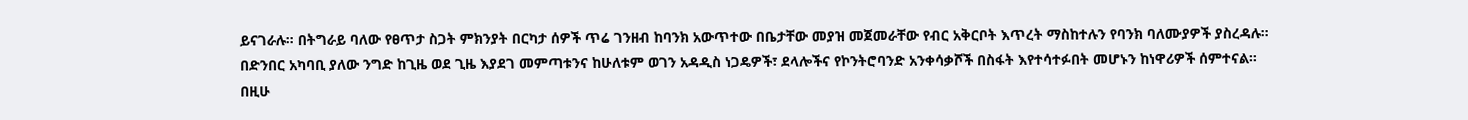ይናገራሉ። በትግራይ ባለው የፀጥታ ስጋት ምክንያት በርካታ ሰዎች ጥሬ ገንዘብ ከባንክ አውጥተው በቤታቸው መያዝ መጀመራቸው የብር አቅርቦት እጥረት ማስከተሉን የባንክ ባለሙያዎች ያስረዳሉ።
በድንበር አካባቢ ያለው ንግድ ከጊዜ ወደ ጊዜ እያደገ መምጣቱንና ከሁለቱም ወገን አዳዲስ ነጋዴዎች፣ ደላሎችና የኮንትሮባንድ አንቀሳቃሾች በስፋት እየተሳተፉበት መሆኑን ከነዋሪዎች ሰምተናል።
በዚሁ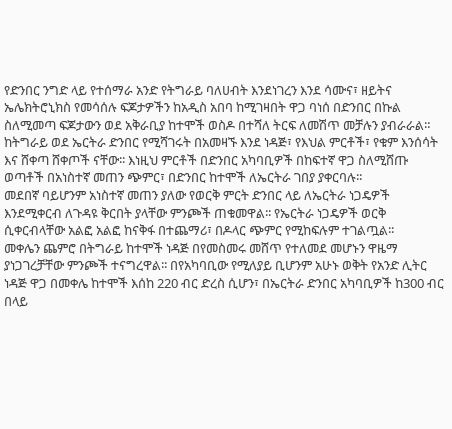የድንበር ንግድ ላይ የተሰማራ አንድ የትግራይ ባለሀብት እንደነገረን እንደ ሳሙና፣ ዘይትና ኤሌክትሮኒክስ የመሳሰሉ ፍጆታዎችን ከአዲስ አበባ ከሚገዛበት ዋጋ ባነሰ በድንበር በኩል ስለሚመጣ ፍጆታውን ወደ አቅራቢያ ከተሞች ወስዶ በተሻለ ትርፍ ለመሽጥ መቻሉን ያብራራል።
ከትግራይ ወደ ኤርትራ ድንበር የሚሻገሩት በአመዛኙ እንደ ነዳጅ፣ የእህል ምርቶች፣ የቁም እንሰሳት እና ሸቀጣ ሸቀጦች ናቸው፡፡ እነዚህ ምርቶች በድንበር አካባቢዎች በከፍተኛ ዋጋ ስለሚሸጡ ወጣቶች በአነስተኛ መጠን ጭምር፣ በድንበር ከተሞች ለኤርትራ ገበያ ያቀርባሉ፡፡
መደበኛ ባይሆንም አነስተኛ መጠን ያለው የወርቅ ምርት ድንበር ላይ ለኤርትራ ነጋዴዎች እንደሚቀርብ ለጉዳዩ ቅርበት ያላቸው ምንጮች ጠቁመዋል፡፡ የኤርትራ ነጋዴዎች ወርቅ ሲቀርብላቸው አልፎ አልፎ ከናቅፋ በተጨማሪ፣ በዶላር ጭምር የሚከፍሉም ተገልጧል፡፡
መቀሌን ጨምሮ በትግራይ ከተሞች ነዳጅ በየመስመሩ መሸጥ የተለመደ መሆኑን ዋዜማ ያነጋገረቻቸው ምንጮች ተናግረዋል፡፡ በየአካባቢው የሚለያይ ቢሆንም አሁኑ ወቅት የአንድ ሊትር ነዳጅ ዋጋ በመቀሌ ከተሞች እሰከ 220 ብር ድረስ ሲሆን፣ በኤርትራ ድንበር አካባቢዎች ከ300 ብር በላይ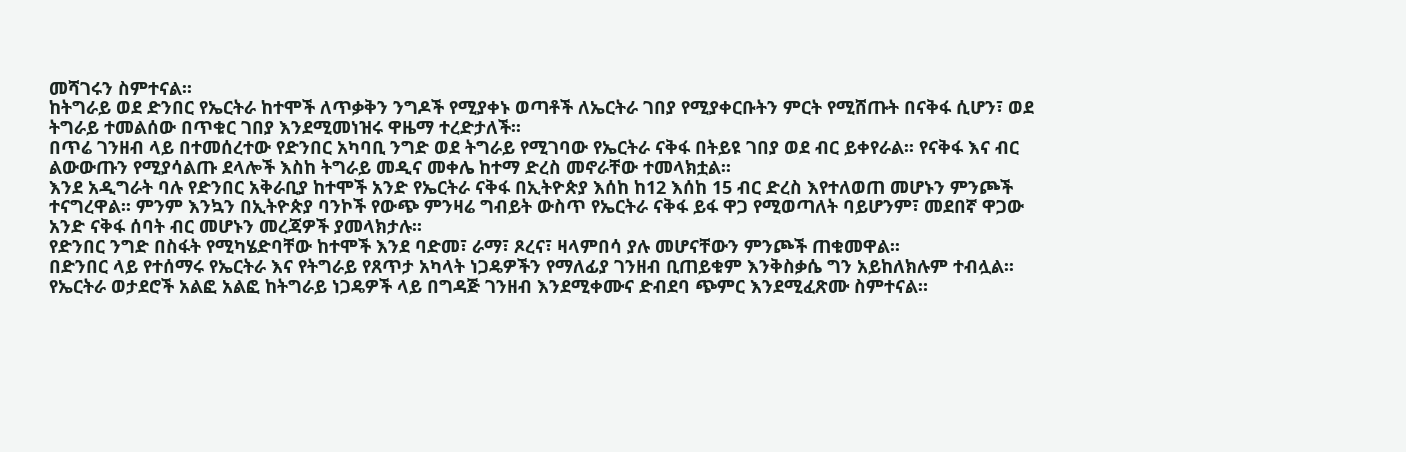መሻገሩን ስምተናል፡፡
ከትግራይ ወደ ድንበር የኤርትራ ከተሞች ለጥቃቅን ንግዶች የሚያቀኑ ወጣቶች ለኤርትራ ገበያ የሚያቀርቡትን ምርት የሚሸጡት በናቅፋ ሲሆን፣ ወደ ትግራይ ተመልሰው በጥቁር ገበያ እንደሚመነዝሩ ዋዜማ ተረድታለች፡፡
በጥሬ ገንዘብ ላይ በተመሰረተው የድንበር አካባቢ ንግድ ወደ ትግራይ የሚገባው የኤርትራ ናቅፋ በትይዩ ገበያ ወደ ብር ይቀየራል፡፡ የናቅፋ እና ብር ልውውጡን የሚያሳልጡ ደላሎች እስከ ትግራይ መዲና መቀሌ ከተማ ድረስ መኖራቸው ተመላክቷል፡፡
እንደ አዲግራት ባሉ የድንበር አቅራቢያ ከተሞች አንድ የኤርትራ ናቅፋ በኢትዮጵያ እሰከ ከ12 እሰከ 15 ብር ድረስ እየተለወጠ መሆኑን ምንጮች ተናግረዋል፡፡ ምንም እንኳን በኢትዮጵያ ባንኮች የውጭ ምንዛሬ ግብይት ውስጥ የኤርትራ ናቅፋ ይፋ ዋጋ የሚወጣለት ባይሆንም፣ መደበኛ ዋጋው አንድ ናቅፋ ሰባት ብር መሆኑን መረጃዎች ያመላክታሉ፡፡
የድንበር ንግድ በስፋት የሚካሄድባቸው ከተሞች እንደ ባድመ፣ ራማ፣ ጾረና፣ ዛላምበሳ ያሉ መሆናቸውን ምንጮች ጠቁመዋል፡፡
በድንበር ላይ የተሰማሩ የኤርትራ እና የትግራይ የጸጥታ አካላት ነጋዴዎችን የማለፊያ ገንዘብ ቢጠይቁም እንቅስቃሴ ግን አይከለክሉም ተብሏል፡፡ የኤርትራ ወታደሮች አልፎ አልፎ ከትግራይ ነጋዴዎች ላይ በግዳጅ ገንዘብ እንደሚቀሙና ድብደባ ጭምር እንደሚፈጽሙ ስምተናል።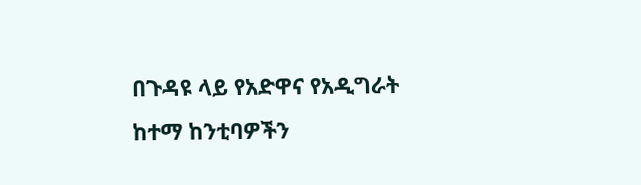በጉዳዩ ላይ የአድዋና የአዲግራት ከተማ ከንቲባዎችን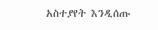አስተያየት እንዲሰጡ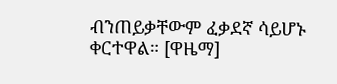ብንጠይቃቸውም ፈቃደኛ ሳይሆኑ ቀርተዋል። [ዋዜማ]